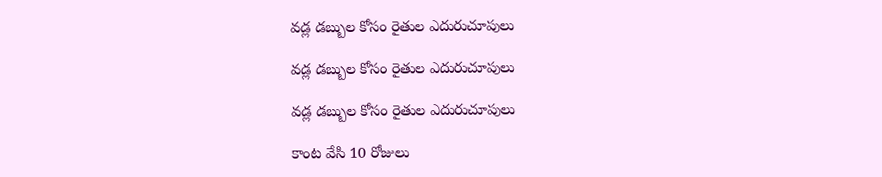వడ్ల డబ్బుల కోసం రైతుల ఎదురుచూపులు

వడ్ల డబ్బుల కోసం రైతుల ఎదురుచూపులు

వడ్ల డబ్బుల కోసం రైతుల ఎదురుచూపులు

కాంట వేసి 10 రోజులు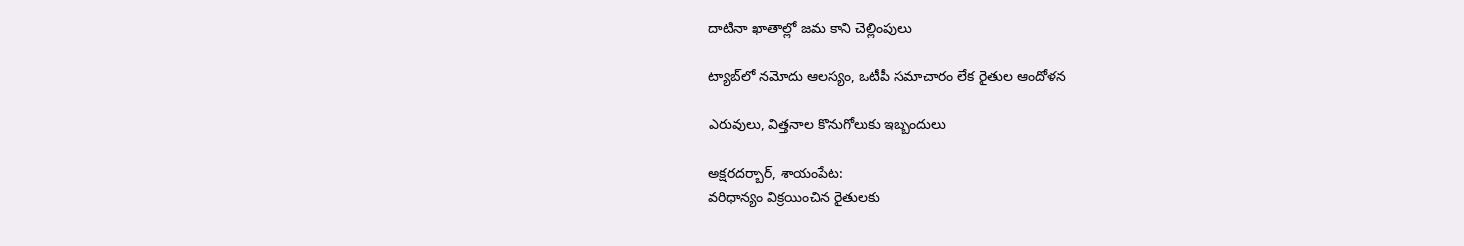దాటినా ఖాతాల్లో జమ కాని చెల్లింపులు

ట్యాబ్‌లో నమోదు ఆలస్యం, ఒటీపీ సమాచారం లేక రైతుల ఆందోళన

ఎరువులు, విత్తనాల కొనుగోలుకు ఇబ్బందులు

అక్షరదర్బార్, శాయంపేట:
వరిధాన్యం విక్రయించిన రైతులకు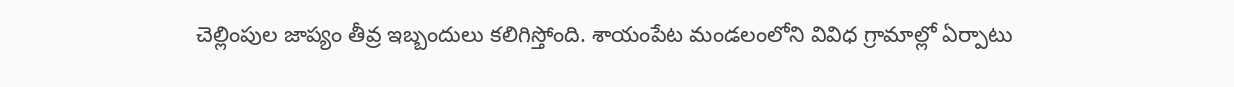చెల్లింపుల జాప్యం తీవ్ర ఇబ్బందులు కలిగిస్తోంది. శాయంపేట మండలంలోని వివిధ గ్రామాల్లో ఏర్పాటు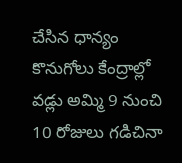చేసిన ధాన్యం కొనుగోలు కేంద్రాల్లో వడ్లు అమ్మి 9 నుంచి 10 రోజులు గడిచినా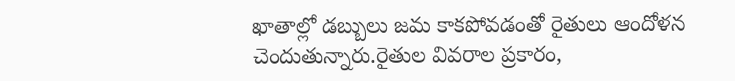ఖాతాల్లో డబ్బులు జమ కాకపోవడంతో రైతులు ఆందోళన చెందుతున్నారు.రైతుల వివరాల ప్రకారం,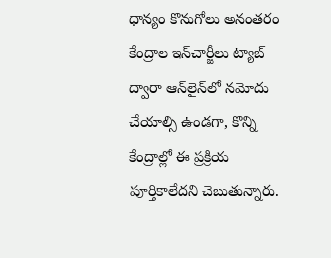ధాన్యం కొనుగోలు అనంతరం కేంద్రాల ఇన్‌చార్జీలు ట్యాబ్ ద్వారా ఆన్‌లైన్‌లో నమోదు చేయాల్సి ఉండగా, కొన్ని కేంద్రాల్లో ఈ ప్రక్రియ పూర్తికాలేదని చెబుతున్నారు.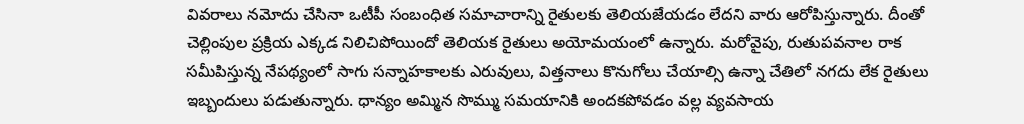వివరాలు నమోదు చేసినా ఒటీపీ సంబంధిత సమాచారాన్ని రైతులకు తెలియజేయడం లేదని వారు ఆరోపిస్తున్నారు. దీంతో చెల్లింపుల ప్రక్రియ ఎక్కడ నిలిచిపోయిందో తెలియక రైతులు అయోమయంలో ఉన్నారు. మరోవైపు, రుతుపవనాల రాక సమీపిస్తున్న నేపథ్యంలో సాగు సన్నాహకాలకు ఎరువులు, విత్తనాలు కొనుగోలు చేయాల్సి ఉన్నా చేతిలో నగదు లేక రైతులు ఇబ్బందులు పడుతున్నారు. ధాన్యం అమ్మిన సొమ్ము సమయానికి అందకపోవడం వల్ల వ్యవసాయ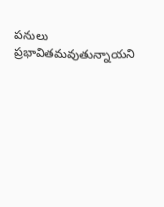పనులు ప్రభావితమవుతున్నాయని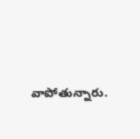వాపోతున్నారు.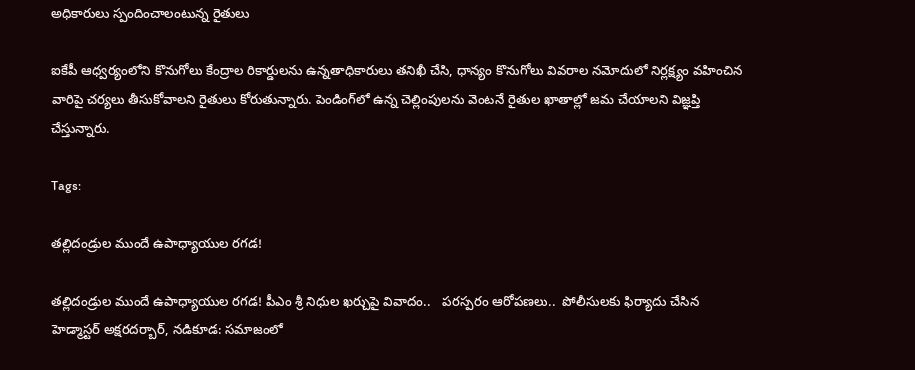అధికారులు స్పందించాలంటున్న రైతులు

ఐకేపీ ఆధ్వర్యంలోని కొనుగోలు కేంద్రాల రికార్డులను ఉన్నతాధికారులు తనిఖీ చేసి, ధాన్యం కొనుగోలు వివరాల నమోదులో నిర్లక్ష్యం వహించిన వారిపై చర్యలు తీసుకోవాలని రైతులు కోరుతున్నారు. పెండింగ్‌లో ఉన్న చెల్లింపులను వెంటనే రైతుల ఖాతాల్లో జమ చేయాలని విజ్ఞప్తి చేస్తున్నారు.

Tags:

తల్లిదండ్రుల ముందే ఉపాధ్యాయుల రగడ!

తల్లిదండ్రుల ముందే ఉపాధ్యాయుల రగడ! పీఎం శ్రీ నిధుల ఖర్చుపై వివాదం..   పరస్పరం ఆరోపణలు..  పోలీసులకు ఫిర్యాదు చేసిన హెడ్మాస్టర్ అక్షరదర్బార్, నడికూడ: సమాజంలో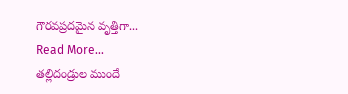గౌరవప్రదమైన వృత్తిగా...
Read More...
తల్లిదండ్రుల ముందే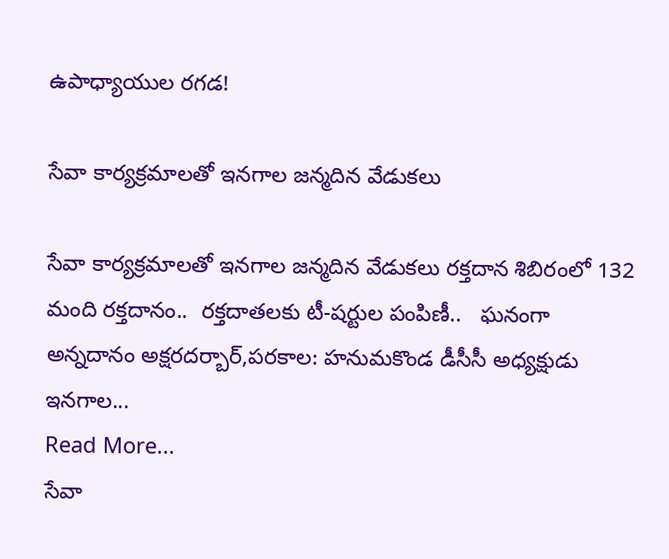ఉపాధ్యాయుల రగడ!

సేవా కార్యక్రమాలతో ఇనగాల జన్మదిన వేడుకలు

సేవా కార్యక్రమాలతో ఇనగాల జన్మదిన వేడుకలు రక్తదాన శిబిరంలో 132 మంది రక్తదానం..  రక్తదాతలకు టీ-షర్టుల పంపిణీ..   ఘనంగా అన్నదానం అక్షరదర్బార్,పరకాల: హనుమకొండ డీసీసీ అధ్యక్షుడు ఇనగాల...
Read More...
సేవా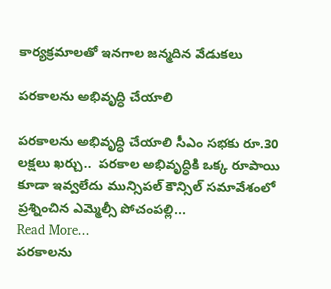కార్యక్రమాలతో ఇనగాల జన్మదిన వేడుకలు

పరకాలను అభివృద్ధి చేయాలి

పరకాలను అభివృద్ధి చేయాలి సీఎం సభకు రూ.30 లక్షలు ఖర్చు..  పరకాల అభివృద్ధికి ఒక్క రూపాయి కూడా ఇవ్వలేదు మున్సిపల్‌ కౌన్సిల్‌ సమావేశంలో ప్రశ్నించిన ఎమ్మెల్సీ పోచంపల్లి...
Read More...
పరకాలను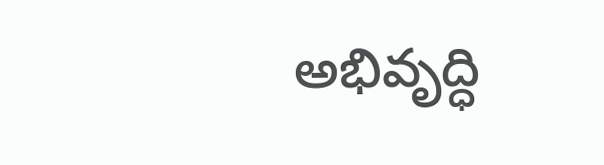అభివృద్ధి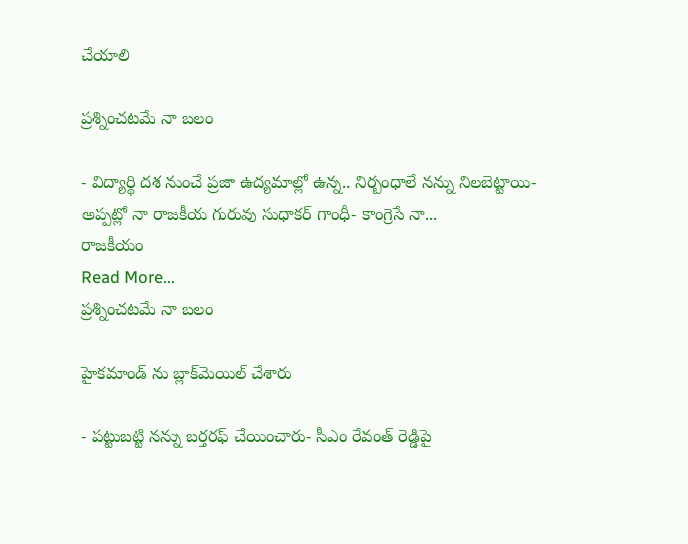చేయాలి

ప్రశ్నించటమే నా బలం

- విద్యార్థి దశ నుంచే ప్రజా ఉద్యమాల్లో ఉన్న.. నిర్బంధాలే నన్ను నిలబెట్టాయి- అప్పట్లో నా రాజకీయ గురువు సుధాకర్ గాంధీ- కాంగ్రెసే నా...
రాజకీయం
Read More...
ప్రశ్నించటమే నా బలం

హైకమాండ్ ను బ్లాక్‌మెయిల్‌ చేశారు

- పట్టుబట్టి నన్ను బర్తరఫ్‌ చేయించారు- సీఎం రేవంత్ రెడ్డిపై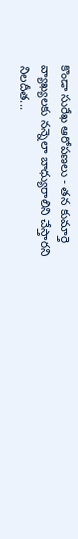కొండా సురేఖ ఆరోపణలు - తన కుమార్తె వ్యాఖ్యలకు నన్నెలా బాధ్యురాలిని చేస్తారని నిలదీత...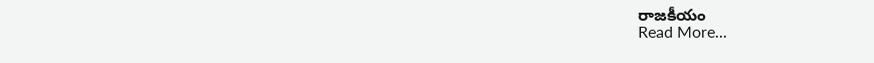రాజకీయం
Read More...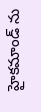హైకమాండ్ ను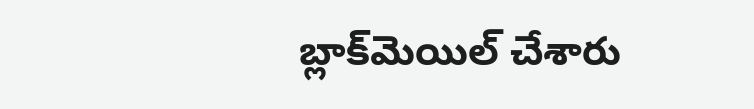బ్లాక్‌మెయిల్‌ చేశారు